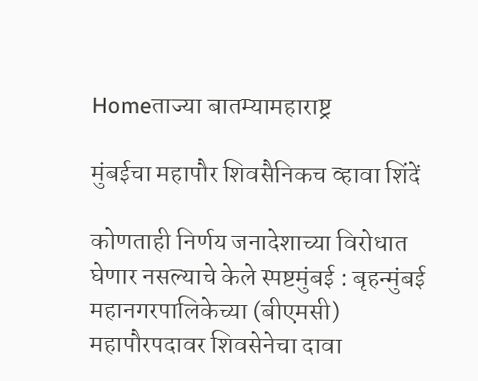Homeताज्या बातम्यामहाराष्ट्र

मुंबईचा महापौर शिवसैनिकच व्हावा शिंदें

कोणताही निर्णय जनादेशाच्या विरोधात घेणार नसल्याचे केले स्पष्टमुंबई : बृहन्मुंबई महानगरपालिकेच्या (बीएमसी) महापौरपदावर शिवसेनेचा दावा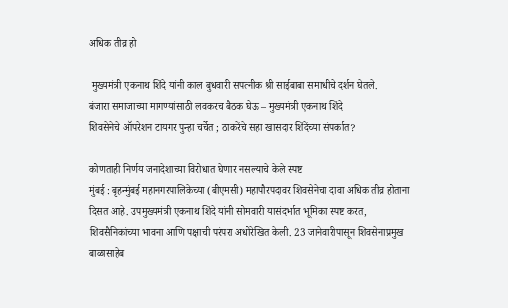अधिक तीव्र हो

 मुख्यमंत्री एकनाथ शिंदे यांनी काल बुधवारी सपत्नीक श्री साईबाबा समाधीचे दर्शन घेतले.
बंजारा समाजाच्या मागण्यांसाठी लवकरच बैठक घेऊ – मुख्यमंत्री एकनाथ शिंदे
शिवसेनेचे ऑपरेशन टायगर पुन्हा चर्चेत ; ठाकरेंचे सहा खासदार शिंदेंच्या संपर्कात?

कोणताही निर्णय जनादेशाच्या विरोधात घेणार नसल्याचे केले स्पष्ट
मुंबई : बृहन्मुंबई महानगरपालिकेच्या (बीएमसी) महापौरपदावर शिवसेनेचा दावा अधिक तीव्र होताना दिसत आहे. उपमुख्यमंत्री एकनाथ शिंदे यांनी सोमवारी यासंदर्भात भूमिका स्पष्ट करत, शिवसैनिकांच्या भावना आणि पक्षाची परंपरा अधोरेखित केली. 23 जानेवारीपासून शिवसेनाप्रमुख बाळासाहेब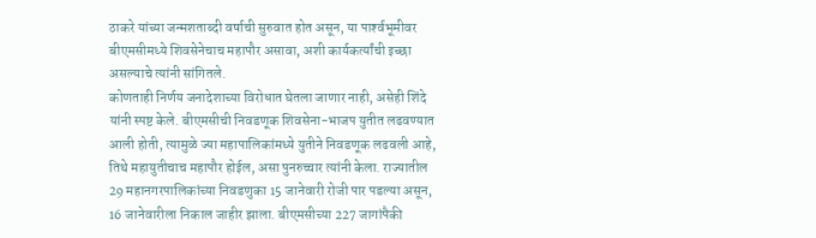ठाकरे यांच्या जन्मशताब्दी वर्षाची सुरुवात होत असून, या पार्श्‍वभूमीवर बीएमसीमध्ये शिवसेनेचाच महापौर असावा, अशी कार्यकर्त्यांची इच्छा असल्याचे त्यांनी सांगितले.
कोणताही निर्णय जनादेशाच्या विरोधात घेतला जाणार नाही, असेही शिंदे यांनी स्पष्ट केले. बीएमसीची निवडणूक शिवसेना-भाजप युतीत लढवण्यात आली होती, त्यामुळे ज्या महापालिकांमध्ये युतीने निवडणूक लढवली आहे, तिथे महायुतीचाच महापौर होईल, असा पुनरुच्चार त्यांनी केला. राज्यातील 29 महानगरपालिकांच्या निवडणुका 15 जानेवारी रोजी पार पडल्या असून, 16 जानेवारीला निकाल जाहीर झाला. बीएमसीच्या 227 जागांपैकी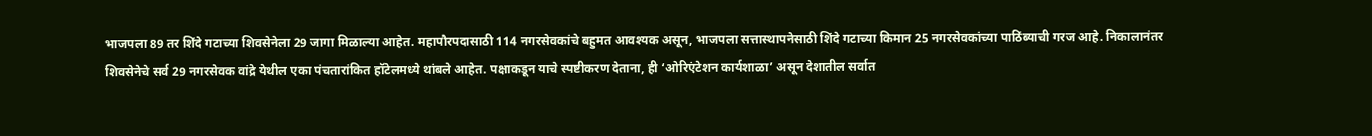भाजपला 89 तर शिंदे गटाच्या शिवसेनेला 29 जागा मिळाल्या आहेत. महापौरपदासाठी 114 नगरसेवकांचे बहुमत आवश्यक असून, भाजपला सत्तास्थापनेसाठी शिंदे गटाच्या किमान 25 नगरसेवकांच्या पाठिंब्याची गरज आहे. निकालानंतर शिवसेनेचे सर्व 29 नगरसेवक वांद्रे येथील एका पंचतारांकित हॉटेलमध्ये थांबले आहेत. पक्षाकडून याचे स्पष्टीकरण देताना, ही ‘ओरिएंटेशन कार्यशाळा’ असून देशातील सर्वात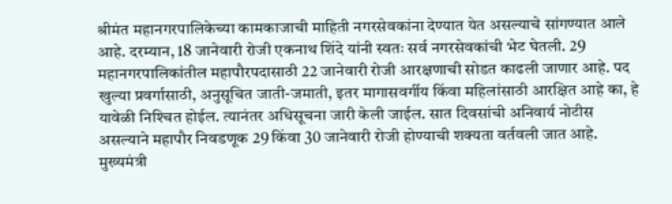श्रीमंत महानगरपालिकेच्या कामकाजाची माहिती नगरसेवकांना देण्यात येत असल्याचे सांगण्यात आले आहे. दरम्यान, 18 जानेवारी रोजी एकनाथ शिंदे यांनी स्वतः सर्व नगरसेवकांची भेट घेतली. 29 महानगरपालिकांतील महापौरपदासाठी 22 जानेवारी रोजी आरक्षणाची सोडत काढली जाणार आहे. पद खुल्या प्रवर्गासाठी, अनुसूचित जाती-जमाती, इतर मागासवर्गीय किंवा महिलांसाठी आरक्षित आहे का, हे यावेळी निश्‍चित होईल. त्यानंतर अधिसूचना जारी केली जाईल. सात दिवसांची अनिवार्य नोटीस असल्याने महापौर निवडणूक 29 किंवा 30 जानेवारी रोजी होण्याची शक्यता वर्तवली जात आहे. मुख्यमंत्री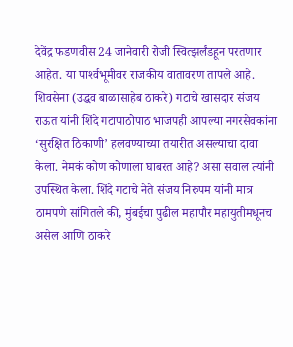देवेंद्र फडणवीस 24 जानेवारी रोजी स्वित्झर्लंडहून परतणार आहेत. या पार्श्‍वभूमीवर राजकीय वातावरण तापले आहे. शिवसेना (उद्धव बाळासाहेब ठाकरे) गटाचे खासदार संजय राऊत यांनी शिंदे गटापाठोपाठ भाजपही आपल्या नगरसेवकांना ‘सुरक्षित ठिकाणी’ हलवण्याच्या तयारीत असल्याचा दावा केला. नेमकं कोण कोणाला घाबरत आहे? असा सवाल त्यांनी उपस्थित केला. शिंदे गटाचे नेते संजय निरुपम यांनी मात्र ठामपणे सांगितले की, मुंबईचा पुढील महापौर महायुतीमधूनच असेल आणि ठाकरे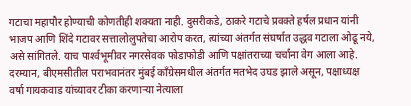गटाचा महापौर होण्याची कोणतीही शक्यता नाही. दुसरीकडे, ठाकरे गटाचे प्रवक्ते हर्षल प्रधान यांनी भाजप आणि शिंदे गटावर सत्तालोलुपतेचा आरोप करत, त्यांच्या अंतर्गत संघर्षात उद्धव गटाला ओढू नये, असे सांगितले. याच पार्श्‍वभूमीवर नगरसेवक फोडाफोडी आणि पक्षांतराच्या चर्चांना वेग आला आहे. दरम्यान, बीएमसीतील पराभवानंतर मुंबई काँग्रेसमधील अंतर्गत मतभेद उघड झाले असून, पक्षाध्यक्ष वर्षा गायकवाड यांच्यावर टीका करणार्‍या नेत्याला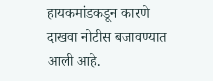हायकमांडकडून कारणे दाखवा नोटीस बजावण्यात आली आहे.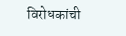विरोधकांची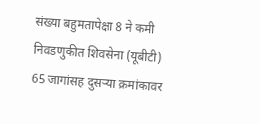संख्या बहुमतापेक्षा 8 ने कमी
निवडणुकीत शिवसेना (यूबीटी) 65 जागांसह दुसर्‍या क्रमांकावर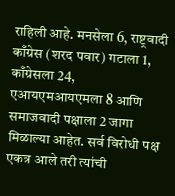राहिली आहे. मनसेला 6, राष्ट्रवादी काँग्रेस (शरद पवार) गटाला 1, काँग्रेसला 24, एआयएमआयएमला 8 आणि समाजवादी पक्षाला 2 जागा मिळाल्या आहेत. सर्व विरोधी पक्ष एकत्र आले तरी त्यांची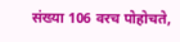संख्या 106 वरच पोहोचते,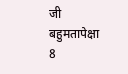जी बहुमतापेक्षा 8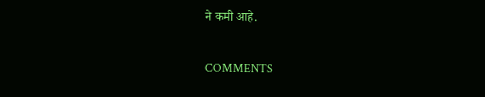ने कमी आहे.

COMMENTS